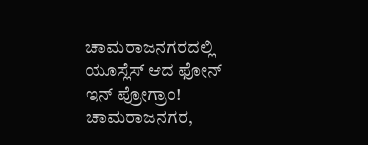ಚಾಮರಾಜನಗರದಲ್ಲಿ ಯೂಸ್ಲೆಸ್ ಆದ ಫೋನ್ ಇನ್ ಪ್ರೋಗ್ರಾಂ!
ಚಾಮರಾಜನಗರ,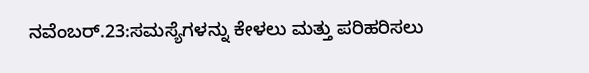ನವೆಂಬರ್.23:ಸಮಸ್ಯೆಗಳನ್ನು ಕೇಳಲು ಮತ್ತು ಪರಿಹರಿಸಲು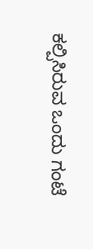ಕಲ್ಪಿಸಿರುವ ಒಂದು ಗಂಟೆ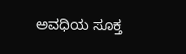ಅವಧಿಯ ಸೂಕ್ತ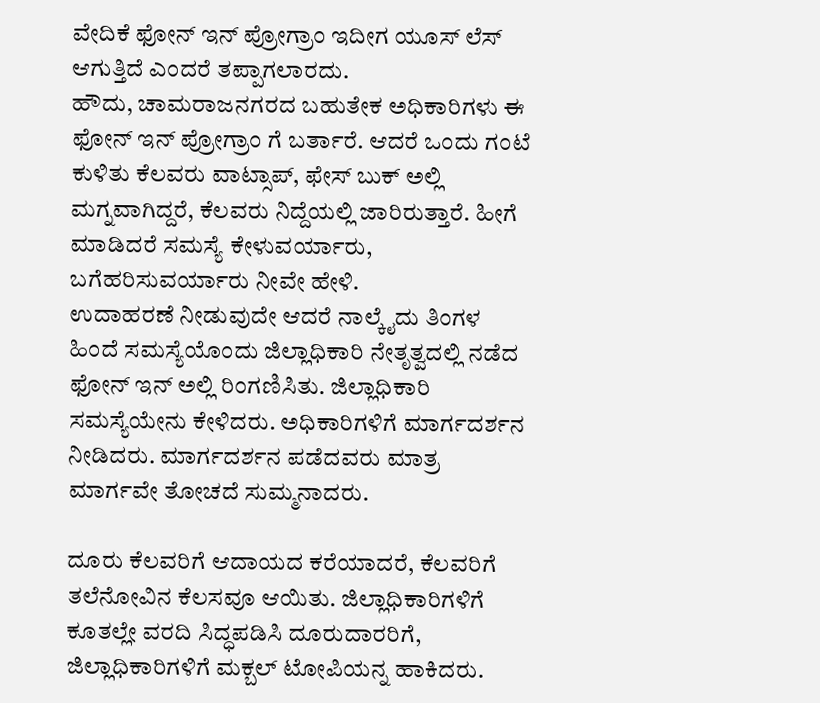ವೇದಿಕೆ ಫೋನ್ ಇನ್ ಪ್ರೋಗ್ರಾಂ ಇದೀಗ ಯೂಸ್ ಲೆಸ್ ಆಗುತ್ತಿದೆ ಎಂದರೆ ತಪ್ಪಾಗಲಾರದು.
ಹೌದು, ಚಾಮರಾಜನಗರದ ಬಹುತೇಕ ಅಧಿಕಾರಿಗಳು ಈ ಫೋನ್ ಇನ್ ಪ್ರೋಗ್ರಾಂ ಗೆ ಬರ್ತಾರೆ. ಆದರೆ ಒಂದು ಗಂಟೆ ಕುಳಿತು ಕೆಲವರು ವಾಟ್ಸಾಪ್, ಫೇಸ್ ಬುಕ್ ಅಲ್ಲಿ ಮಗ್ನವಾಗಿದ್ದರೆ, ಕೆಲವರು ನಿದ್ದೆಯಲ್ಲಿ ಜಾರಿರುತ್ತಾರೆ. ಹೀಗೆ ಮಾಡಿದರೆ ಸಮಸ್ಯೆ ಕೇಳುವರ್ಯಾರು, ಬಗೆಹರಿಸುವರ್ಯಾರು ನೀವೇ ಹೇಳಿ.
ಉದಾಹರಣೆ ನೀಡುವುದೇ ಆದರೆ ನಾಲ್ಕೈದು ತಿಂಗಳ ಹಿಂದೆ ಸಮಸ್ಯೆಯೊಂದು ಜಿಲ್ಲಾಧಿಕಾರಿ ನೇತೃತ್ವದಲ್ಲಿ ನಡೆದ ಫೋನ್ ಇನ್ ಅಲ್ಲಿ ರಿಂಗಣಿಸಿತು. ಜಿಲ್ಲಾಧಿಕಾರಿ ಸಮಸ್ಯೆಯೇನು ಕೇಳಿದರು. ಅಧಿಕಾರಿಗಳಿಗೆ ಮಾರ್ಗದರ್ಶನ ನೀಡಿದರು. ಮಾರ್ಗದರ್ಶನ ಪಡೆದವರು ಮಾತ್ರ ಮಾರ್ಗವೇ ತೋಚದೆ ಸುಮ್ಮನಾದರು.

ದೂರು ಕೆಲವರಿಗೆ ಆದಾಯದ ಕರೆಯಾದರೆ, ಕೆಲವರಿಗೆ ತಲೆನೋವಿನ ಕೆಲಸವೂ ಆಯಿತು. ಜಿಲ್ಲಾಧಿಕಾರಿಗಳಿಗೆ ಕೂತಲ್ಲೇ ವರದಿ ಸಿದ್ಧಪಡಿಸಿ ದೂರುದಾರರಿಗೆ, ಜಿಲ್ಲಾಧಿಕಾರಿಗಳಿಗೆ ಮಕ್ಬಲ್ ಟೋಪಿಯನ್ನ ಹಾಕಿದರು.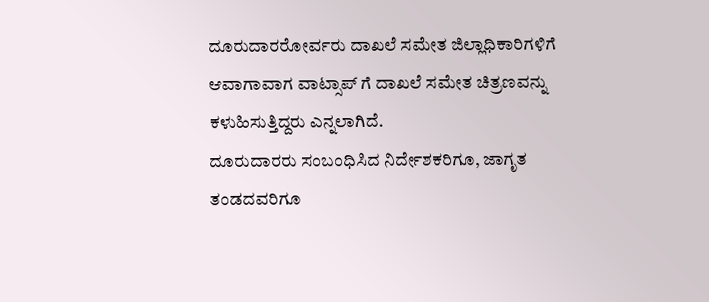ದೂರುದಾರರೋರ್ವರು ದಾಖಲೆ ಸಮೇತ ಜಿಲ್ಲಾಧಿಕಾರಿಗಳಿಗೆ ಆವಾಗಾವಾಗ ವಾಟ್ಸಾಪ್ ಗೆ ದಾಖಲೆ ಸಮೇತ ಚಿತ್ರಣವನ್ನು ಕಳುಹಿಸುತ್ತಿದ್ದರು ಎನ್ನಲಾಗಿದೆ.
ದೂರುದಾರರು ಸಂಬಂಧಿಸಿದ ನಿರ್ದೇಶಕರಿಗೂ, ಜಾಗೃತ ತಂಡದವರಿಗೂ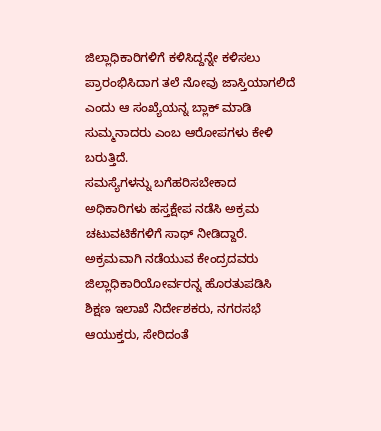ಜಿಲ್ಲಾಧಿಕಾರಿಗಳಿಗೆ ಕಳಿಸಿದ್ದನ್ನೇ ಕಳಿಸಲು ಪ್ರಾರಂಭಿಸಿದಾಗ ತಲೆ ನೋವು ಜಾಸ್ತಿಯಾಗಲಿದೆ ಎಂದು ಆ ಸಂಖ್ಯೆಯನ್ನ ಬ್ಲಾಕ್ ಮಾಡಿ ಸುಮ್ಮನಾದರು ಎಂಬ ಆರೋಪಗಳು ಕೇಳಿ ಬರುತ್ತಿದೆ.
ಸಮಸ್ಯೆಗಳನ್ನು ಬಗೆಹರಿಸಬೇಕಾದ ಅಧಿಕಾರಿಗಳು ಹಸ್ತಕ್ಷೇಪ ನಡೆಸಿ ಅಕ್ರಮ ಚಟುವಟಿಕೆಗಳಿಗೆ ಸಾಥ್ ನೀಡಿದ್ದಾರೆ. ಅಕ್ರಮವಾಗಿ ನಡೆಯುವ ಕೇಂದ್ರದವರು ಜಿಲ್ಲಾಧಿಕಾರಿಯೋರ್ವರನ್ನ ಹೊರತುಪಡಿಸಿ ಶಿಕ್ಷಣ ಇಲಾಖೆ ನಿರ್ದೇಶಕರು, ನಗರಸಭೆ ಆಯುಕ್ತರು, ಸೇರಿದಂತೆ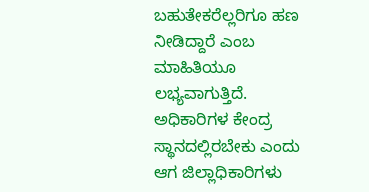ಬಹುತೇಕರೆಲ್ಲರಿಗೂ ಹಣ ನೀಡಿದ್ದಾರೆ ಎಂಬ ಮಾಹಿತಿಯೂ ಲಭ್ಯವಾಗುತ್ತಿದೆ.
ಅಧಿಕಾರಿಗಳ ಕೇಂದ್ರ ಸ್ಥಾನದಲ್ಲಿರಬೇಕು ಎಂದು ಆಗ ಜಿಲ್ಲಾಧಿಕಾರಿಗಳು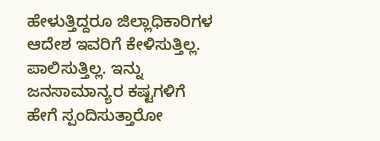ಹೇಳುತ್ತಿದ್ದರೂ ಜಿಲ್ಲಾಧಿಕಾರಿಗಳ ಆದೇಶ ಇವರಿಗೆ ಕೇಳಿಸುತ್ತಿಲ್ಲ. ಪಾಲಿಸುತ್ತಿಲ್ಲ. ಇನ್ನು ಜನಸಾಮಾನ್ಯರ ಕಷ್ಟಗಳಿಗೆ ಹೇಗೆ ಸ್ಪಂದಿಸುತ್ತಾರೋ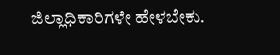ಜಿಲ್ಲಾಧಿಕಾರಿಗಳೇ ಹೇಳಬೇಕು.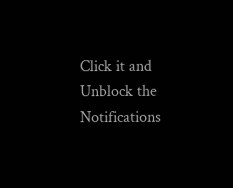Click it and Unblock the Notifications